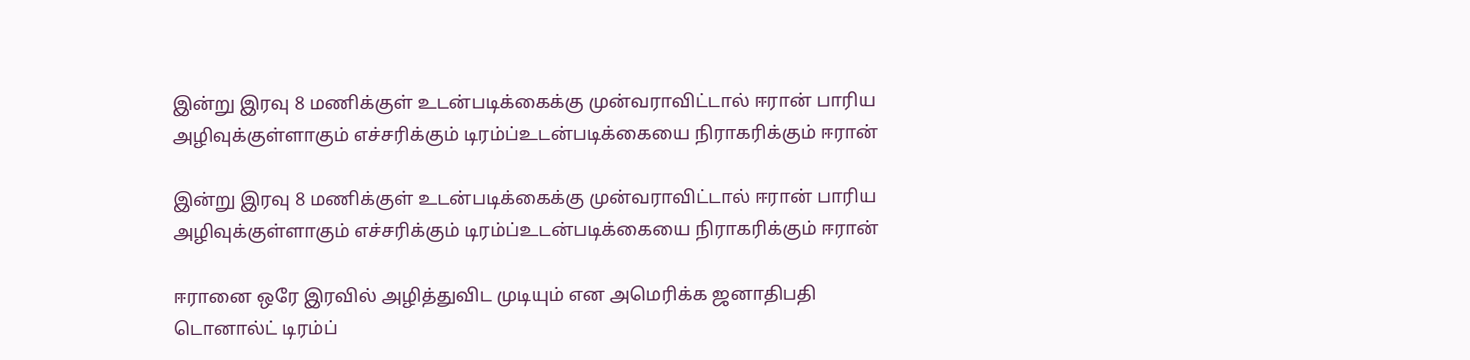இன்று இரவு 8 மணிக்குள் உடன்படிக்கைக்கு முன்வராவிட்டால் ஈரான் பாரிய அழிவுக்குள்ளாகும் எச்சரிக்கும் டிரம்ப்உடன்படிக்கையை நிராகரிக்கும் ஈரான்

இன்று இரவு 8 மணிக்குள் உடன்படிக்கைக்கு முன்வராவிட்டால் ஈரான் பாரிய அழிவுக்குள்ளாகும் எச்சரிக்கும் டிரம்ப்உடன்படிக்கையை நிராகரிக்கும் ஈரான்

ஈரானை ஒரே இரவில் அழித்துவிட முடியும் என அமெரிக்க ஜனாதிபதி டொனால்ட் டிரம்ப்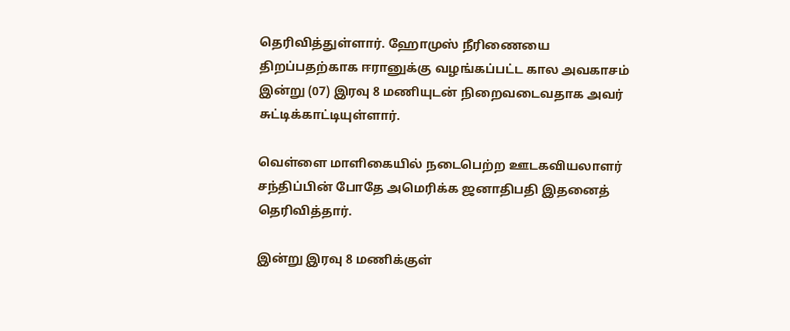தெரிவித்துள்ளார். ஹோமுஸ் நீரிணையை திறப்பதற்காக ஈரானுக்கு வழங்கப்பட்ட கால அவகாசம் இன்று (07) இரவு 8 மணியுடன் நிறைவடைவதாக அவர் சுட்டிக்காட்டியுள்ளார்.

வெள்ளை மாளிகையில் நடைபெற்ற ஊடகவியலாளர் சந்திப்பின் போதே அமெரிக்க ஜனாதிபதி இதனைத் தெரிவித்தார்.

இன்று இரவு 8 மணிக்குள்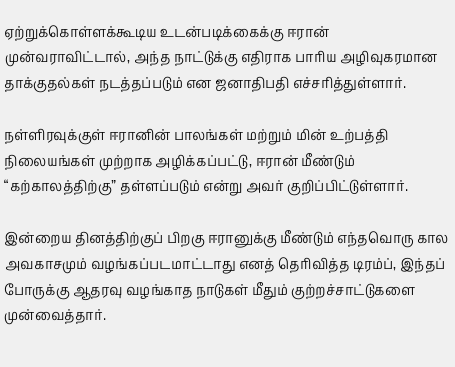ஏற்றுக்கொள்ளக்கூடிய உடன்படிக்கைக்கு ஈரான் முன்வராவிட்டால், அந்த நாட்டுக்கு எதிராக பாரிய அழிவுகரமான தாக்குதல்கள் நடத்தப்படும் என ஜனாதிபதி எச்சரித்துள்ளார்.

நள்ளிரவுக்குள் ஈரானின் பாலங்கள் மற்றும் மின் உற்பத்தி நிலையங்கள் முற்றாக அழிக்கப்பட்டு, ஈரான் மீண்டும் “கற்காலத்திற்கு” தள்ளப்படும் என்று அவர் குறிப்பிட்டுள்ளார்.

இன்றைய தினத்திற்குப் பிறகு ஈரானுக்கு மீண்டும் எந்தவொரு கால அவகாசமும் வழங்கப்படமாட்டாது எனத் தெரிவித்த டிரம்ப், இந்தப் போருக்கு ஆதரவு வழங்காத நாடுகள் மீதும் குற்றச்சாட்டுகளை முன்வைத்தார்.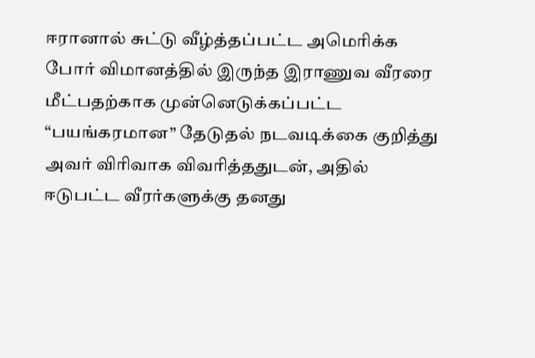ஈரானால் சுட்டு வீழ்த்தப்பட்ட அமெரிக்க போர் விமானத்தில் இருந்த இராணுவ வீரரை மீட்பதற்காக முன்னெடுக்கப்பட்ட “பயங்கரமான” தேடுதல் நடவடிக்கை குறித்து அவர் விரிவாக விவரித்ததுடன், அதில் ஈடுபட்ட வீரர்களுக்கு தனது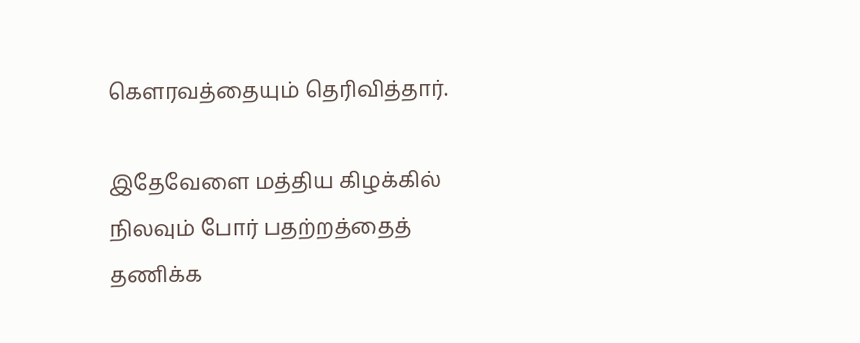கௌரவத்தையும் தெரிவித்தார்.

இதேவேளை மத்திய கிழக்கில் நிலவும் போர் பதற்றத்தைத் தணிக்க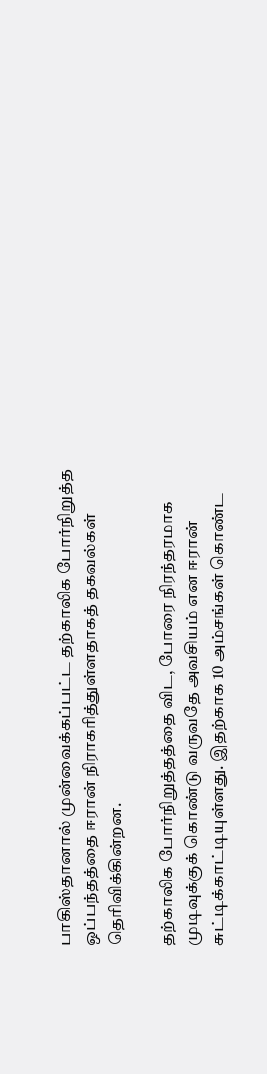பாகிஸ்தானால் முன்வைக்கப்பட்ட தற்காலிக போர்நிறுத்த ஒப்பந்தத்தை ஈரான் நிராகரித்துள்ளதாகத் தகவல்கள் தெரிவிக்கின்றன.

தற்காலிக போர்நிறுத்தத்தை விட, போரை நிரந்தரமாக முடிவுக்குக் கொண்டு வருவதே அவசியம் என ஈரான் சுட்டிக்காட்டியுள்ளது. இதற்காக 10 அம்சங்கள் கொண்ட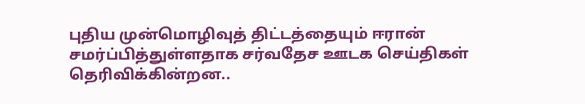புதிய முன்மொழிவுத் திட்டத்தையும் ஈரான் சமர்ப்பித்துள்ளதாக சர்வதேச ஊடக செய்திகள் தெரிவிக்கின்றன..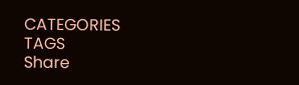CATEGORIES
TAGS
Share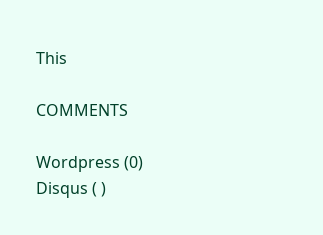This

COMMENTS

Wordpress (0)
Disqus ( )